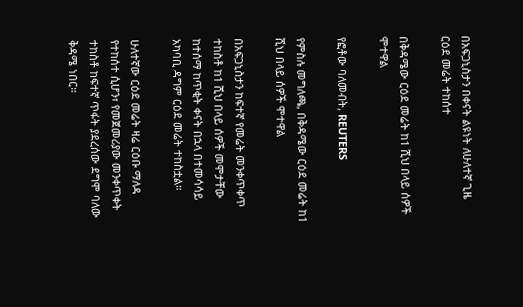በአፍጋኒስታን በቀናት ልዩነት ለሁለተኛ ጊዜ ርዕደ መሬት ተከሰተ

በቅዳሜው ርዕደ መሬት ከ1 ሺህ በላይ ሰዎች ሞተዋል

የፎቶው ባለመብት, REUTERS

የምስሉ መግለጫ, በቅዳሜው ርዕደ መሬት ከ1 ሺህ በላይ ሰዎች ሞተዋል

በአፍጋኒስታን ከፍተኛ የመሬት መንቀጥቀጥ ተከስቶ ከ1 ሺህ በላይ ሰዎች መሞታቸው ከተሰማ ከጥቂት ቀናት በኋላ በተመሳሳይ አካባቢ ዳግም ርዕደ መሬት ተከስቷል።

ሁለተኛው ርዕደ መሬት ዛሬ ርዕቡ ማለዳ የተከሰተ ሲሆን፣ የመጀመሪያው መንቀጥቀት ተከስቶ ከፍተኛ ጥፋት ያደረሰው ደግሞ ባለው ቅዳሜ ነበር።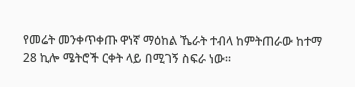የመሬት መንቀጥቀጡ ዋነኛ ማዕከል ኼራት ተብላ ከምትጠራው ከተማ 28 ኪሎ ሜትሮች ርቀት ላይ በሚገኝ ስፍራ ነው።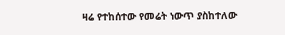ዛሬ የተከሰተው የመሬት ነውጥ ያስከተለው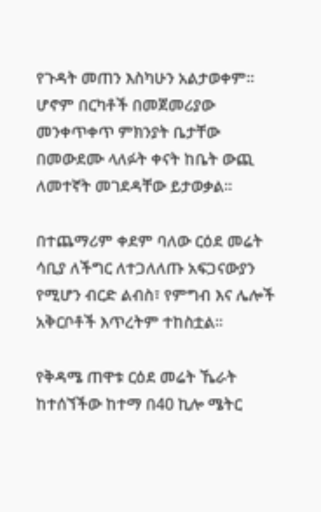የጉዳት መጠን እስካሁን አልታወቀም። ሆኖም በርካቶች በመጀመሪያው መንቀጥቀጥ ምክንያት ቤታቸው በመውደሙ ላለፉት ቀናት ከቤት ውጪ ለመተኛት መገደዳቸው ይታወቃል።

በተጨማሪም ቀደም ባለው ርዕደ መሬት ሳቢያ ለችግር ለተጋለለጡ አፍጋናውያን የሚሆን ብርድ ልብስ፣ የምግብ እና ሌሎች አቅርቦቶች እጥረትም ተከስቷል።

የቅዳሜ ጠዋቱ ርዕደ መሬት ኼራት ከተሰኘችው ከተማ በ40 ኪሎ ሜትር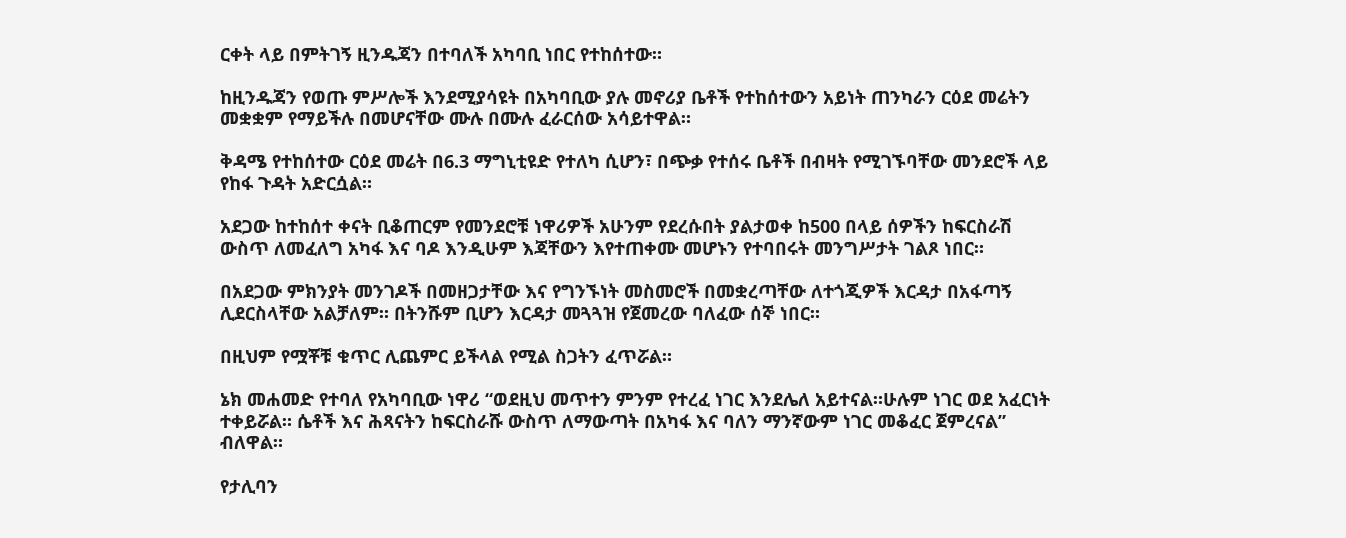ርቀት ላይ በምትገኝ ዚንዱጃን በተባለች አካባቢ ነበር የተከሰተው።

ከዚንዱጃን የወጡ ምሥሎች እንደሚያሳዩት በአካባቢው ያሉ መኖሪያ ቤቶች የተከሰተውን አይነት ጠንካራን ርዕደ መሬትን መቋቋም የማይችሉ በመሆናቸው ሙሉ በሙሉ ፈራርሰው አሳይተዋል።

ቅዳሜ የተከሰተው ርዕደ መሬት በ6.3 ማግኒቲዩድ የተለካ ሲሆን፣ በጭቃ የተሰሩ ቤቶች በብዛት የሚገኙባቸው መንደሮች ላይ የከፋ ጉዳት አድርሷል።

አደጋው ከተከሰተ ቀናት ቢቆጠርም የመንደሮቹ ነዋሪዎች አሁንም የደረሱበት ያልታወቀ ከ500 በላይ ሰዎችን ከፍርስራሽ ውስጥ ለመፈለግ አካፋ እና ባዶ እንዲሁም እጃቸውን እየተጠቀሙ መሆኑን የተባበሩት መንግሥታት ገልጾ ነበር።

በአደጋው ምክንያት መንገዶች በመዘጋታቸው እና የግንኙነት መስመሮች በመቋረጣቸው ለተጎጂዎች እርዳታ በአፋጣኝ ሊደርስላቸው አልቻለም። በትንሹም ቢሆን እርዳታ መጓጓዝ የጀመረው ባለፈው ሰኞ ነበር።

በዚህም የሟቾቹ ቁጥር ሊጨምር ይችላል የሚል ስጋትን ፈጥሯል።

ኔክ መሐመድ የተባለ የአካባቢው ነዋሪ “ወደዚህ መጥተን ምንም የተረፈ ነገር እንደሌለ አይተናል።ሁሉም ነገር ወደ አፈርነት ተቀይሯል። ሴቶች እና ሕጻናትን ከፍርስራሹ ውስጥ ለማውጣት በአካፋ እና ባለን ማንኛውም ነገር መቆፈር ጀምረናል” ብለዋል።

የታሊባን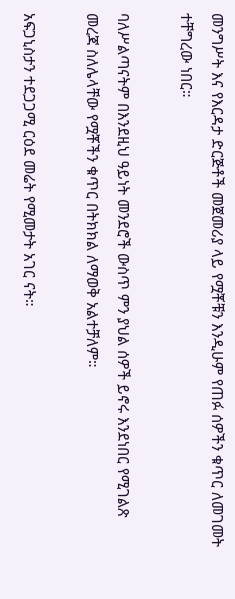መንግሥት እና የእርዳታ ድርጅቶች መጀመሪያ ላይ የሟቾቹን እንዲሁም የጠፉ ሰዎችን ቁጥር ለመገመት ተቸግረው ነበር።

ባለሥልጣናትም በእንደዚህ ዓይነት መንደሮች ውስጥ ምን ያህል ሰዎች ይኖሩ እንደነበር የሚገልጽ መረጃ ስለሌላቸው የሟቾችን ቁጥር በትክክል ለማወቅ አልተቻለም።

አፍጋኒስታን ተደጋጋሚ ርዕደ መሬት የሚመታት አገር ናት።